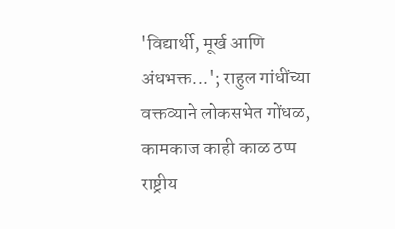'विद्यार्थी, मूर्ख आणि अंधभक्त...'; राहुल गांधींच्या वक्तव्याने लोकसभेत गोंधळ, कामकाज काही काळ ठप्प
राष्ट्रीय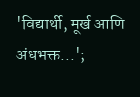'विद्यार्थी, मूर्ख आणि अंधभक्त...';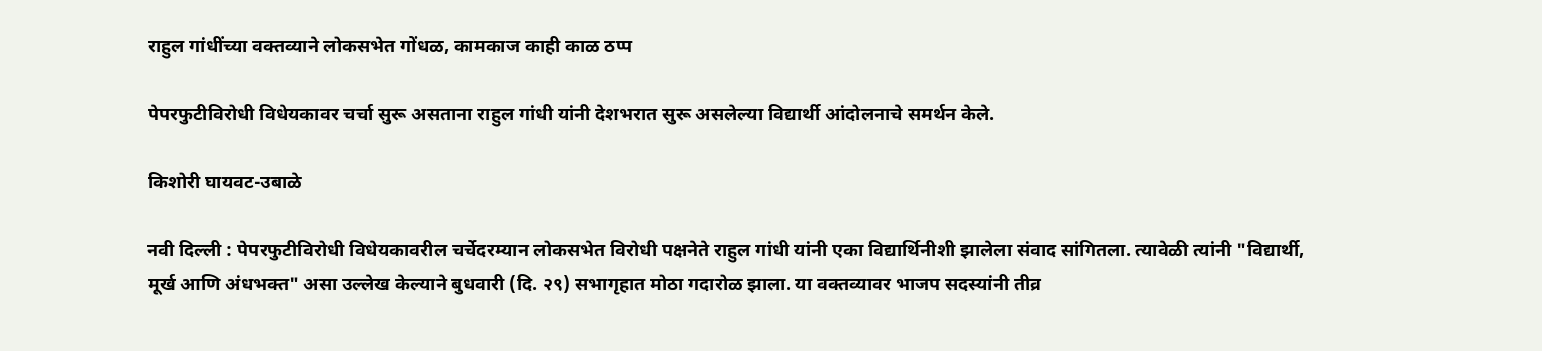राहुल गांधींच्या वक्तव्याने लोकसभेत गोंधळ, कामकाज काही काळ ठप्प

पेपरफुटीविरोधी विधेयकावर चर्चा सुरू असताना राहुल गांधी यांनी देशभरात सुरू असलेल्या विद्यार्थी आंदोलनाचे समर्थन केले.

किशोरी घायवट-उबाळे

नवी दिल्ली : पेपरफुटीविरोधी विधेयकावरील चर्चेदरम्यान लोकसभेत विरोधी पक्षनेते राहुल गांधी यांनी एका विद्यार्थिनीशी झालेला संवाद सांगितला. त्यावेळी त्यांनी "विद्यार्थी, मूर्ख आणि अंधभक्त" असा उल्लेख केल्याने बुधवारी (दि. २९) सभागृहात मोठा गदारोळ झाला. या वक्तव्यावर भाजप सदस्यांनी तीव्र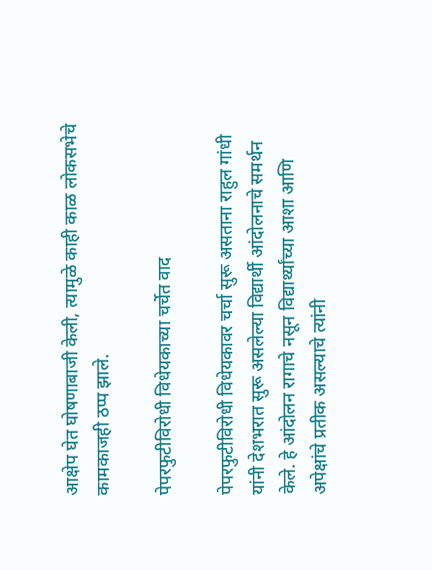आक्षेप घेत घोषणाबाजी केली, त्यामुळे काही काळ लोकसभेचे कामकाजही ठप्प झाले.

पेपरफुटीविरोधी विधेयकाच्या चर्चेत वाद

पेपरफुटीविरोधी विधेयकावर चर्चा सुरू असताना राहुल गांधी यांनी देशभरात सुरू असलेल्या विद्यार्थी आंदोलनाचे समर्थन केले. हे आंदोलन रागाचे नसून विद्यार्थ्यांच्या आशा आणि अपेक्षांचे प्रतीक असल्याचे त्यांनी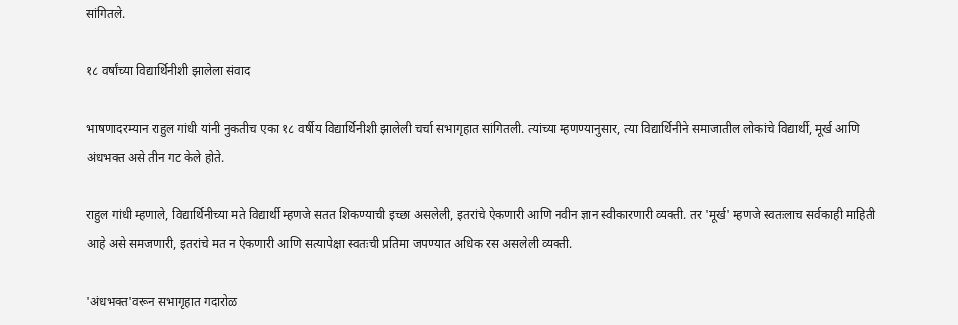सांगितले.

१८ वर्षांच्या विद्यार्थिनीशी झालेला संवाद

भाषणादरम्यान राहुल गांधी यांनी नुकतीच एका १८ वर्षीय विद्यार्थिनीशी झालेली चर्चा सभागृहात सांगितली. त्यांच्या म्हणण्यानुसार, त्या विद्यार्थिनीने समाजातील लोकांचे विद्यार्थी, मूर्ख आणि अंधभक्त असे तीन गट केले होते.

राहुल गांधी म्हणाले, विद्यार्थिनीच्या मते विद्यार्थी म्हणजे सतत शिकण्याची इच्छा असलेली, इतरांचे ऐकणारी आणि नवीन ज्ञान स्वीकारणारी व्यक्ती. तर 'मूर्ख' म्हणजे स्वतःलाच सर्वकाही माहिती आहे असे समजणारी, इतरांचे मत न ऐकणारी आणि सत्यापेक्षा स्वतःची प्रतिमा जपण्यात अधिक रस असलेली व्यक्ती.

'अंधभक्त'वरून सभागृहात गदारोळ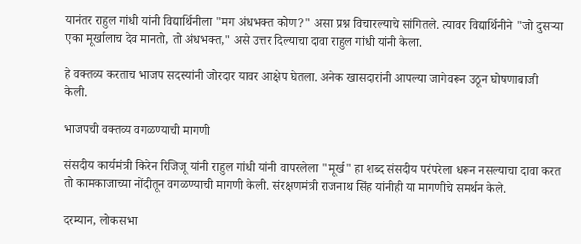यानंतर राहुल गांधी यांनी विद्यार्थिनीला "मग अंधभक्त कोण?" असा प्रश्न विचारल्याचे सांगितले. त्यावर विद्यार्थिनीने "जो दुसऱ्या एका मूर्खालाच देव मानतो, तो अंधभक्त," असे उत्तर दिल्याचा दावा राहुल गांधी यांनी केला.

हे वक्तव्य करताच भाजप सदस्यांनी जोरदार यावर आक्षेप घेतला. अनेक खासदारांनी आपल्या जागेवरून उठून घोषणाबाजी केली.

भाजपची वक्तव्य वगळण्याची मागणी

संसदीय कार्यमंत्री किरेन रिजिजू यांनी राहुल गांधी यांनी वापरलेला "मूर्ख" हा शब्द संसदीय परंपरेला धरून नसल्याचा दावा करत तो कामकाजाच्या नोंदीतून वगळण्याची मागणी केली. संरक्षणमंत्री राजनाथ सिंह यांनीही या मागणीचे समर्थन केले.

दरम्यान, लोकसभा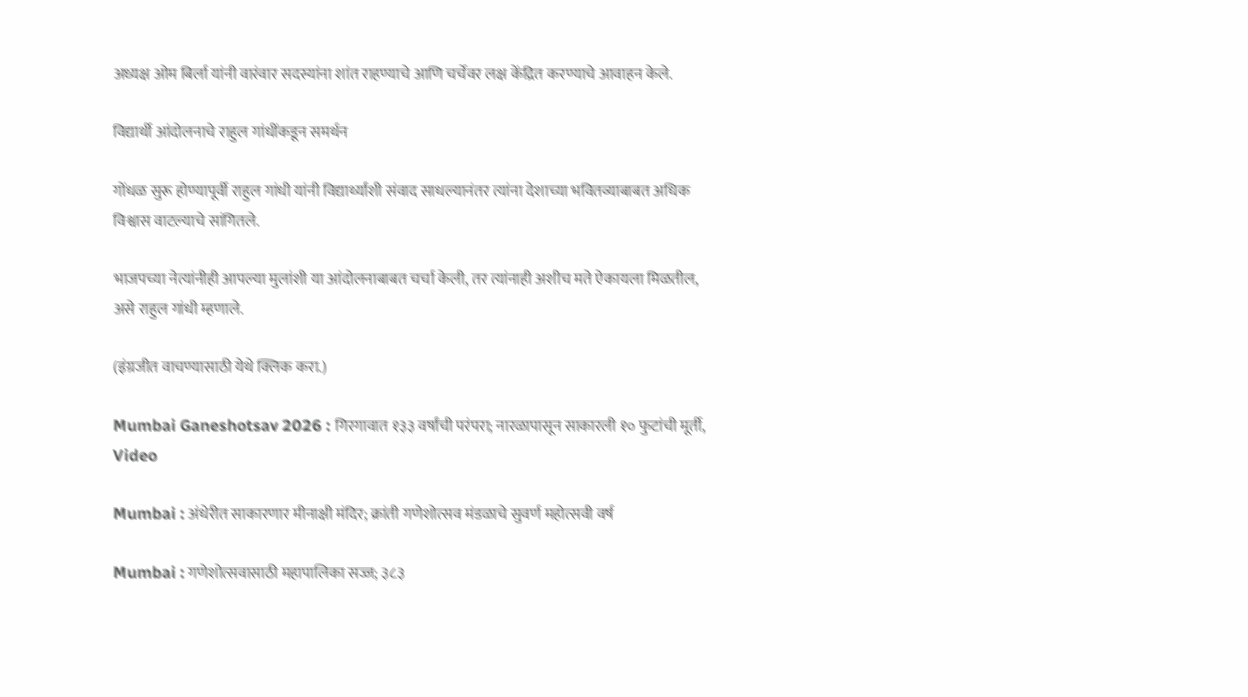अध्यक्ष ओम बिर्ला यांनी वारंवार सदस्यांना शांत राहण्याचे आणि चर्चेवर लक्ष केंद्रित करण्याचे आवाहन केले.

विद्यार्थी आंदोलनाचे राहुल गांधींकडून समर्थन

गोंधळ सुरू होण्यापूर्वी राहुल गांधी यांनी विद्यार्थ्यांशी संवाद साधल्यानंतर त्यांना देशाच्या भवितव्याबाबत अधिक विश्वास वाटल्याचे सांगितले.

भाजपच्या नेत्यांनीही आपल्या मुलांशी या आंदोलनाबाबत चर्चा केली, तर त्यांनाही अशीच मते ऐकायला मिळतील, असे राहुल गांधी म्हणाले.

(इंग्रजीत वाचण्यासाठी येथे क्लिक करा.)

Mumbai Ganeshotsav 2026 : गिरगावात १३३ वर्षांची परंपरा; नारळापासून साकारली १० फुटांची मूर्ती, Video

Mumbai : अंधेरीत साकारणार मीनाक्षी मंदिर; क्रांती गणेशोत्सव मंडळाचे सुवर्ण महोत्सवी वर्ष

Mumbai : गणेशोत्सवासाठी महापालिका सज्ज; ३८३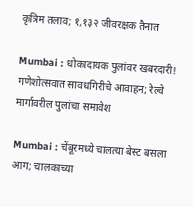कृत्रिम तलाव; १,१३२ जीवरक्षक तैनात

Mumbai : धोकादायक पुलांवर खबरदारी! गणेशोत्सवात सावधगिरीचे आवाहन; रेल्वे मार्गावरील पुलांचा समावेश

Mumbai : चेंबूरमध्ये चालत्या बेस्ट बसला आग; चालकाच्या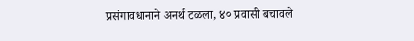प्रसंगावधानाने अनर्थ टळला, ४० प्रवासी बचावले